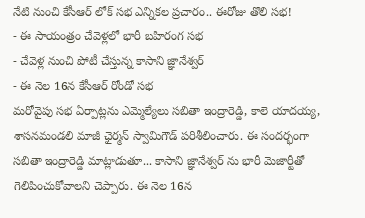నేటి నుంచి కేసీఆర్ లోక్ సభ ఎన్నికల ప్రచారం.. ఈరోజు తొలి సభ!
- ఈ సాయంత్రం చేవెళ్లలో భారీ బహిరంగ సభ
- చేవెళ్ల నుంచి పోటీ చేస్తున్న కాసాని జ్ఞానేశ్వర్
- ఈ నెల 16న కేసీఆర్ రోండో సభ
మరోవైపు సభ ఏర్పాట్లను ఎమ్మెల్యేలు సబితా ఇంద్రారెడ్డి, కాలె యాదయ్య, శాసనమండలి మాజీ ఛైర్మన్ స్వామిగౌడ్ పరిశీలించారు. ఈ సందర్భంగా సబితా ఇంద్రారెడ్డి మాట్లాడుతూ... కాసాని జ్ఞానేశ్వర్ ను భారీ మెజార్టీతో గెలిపించుకోవాలని చెప్పారు. ఈ నెల 16న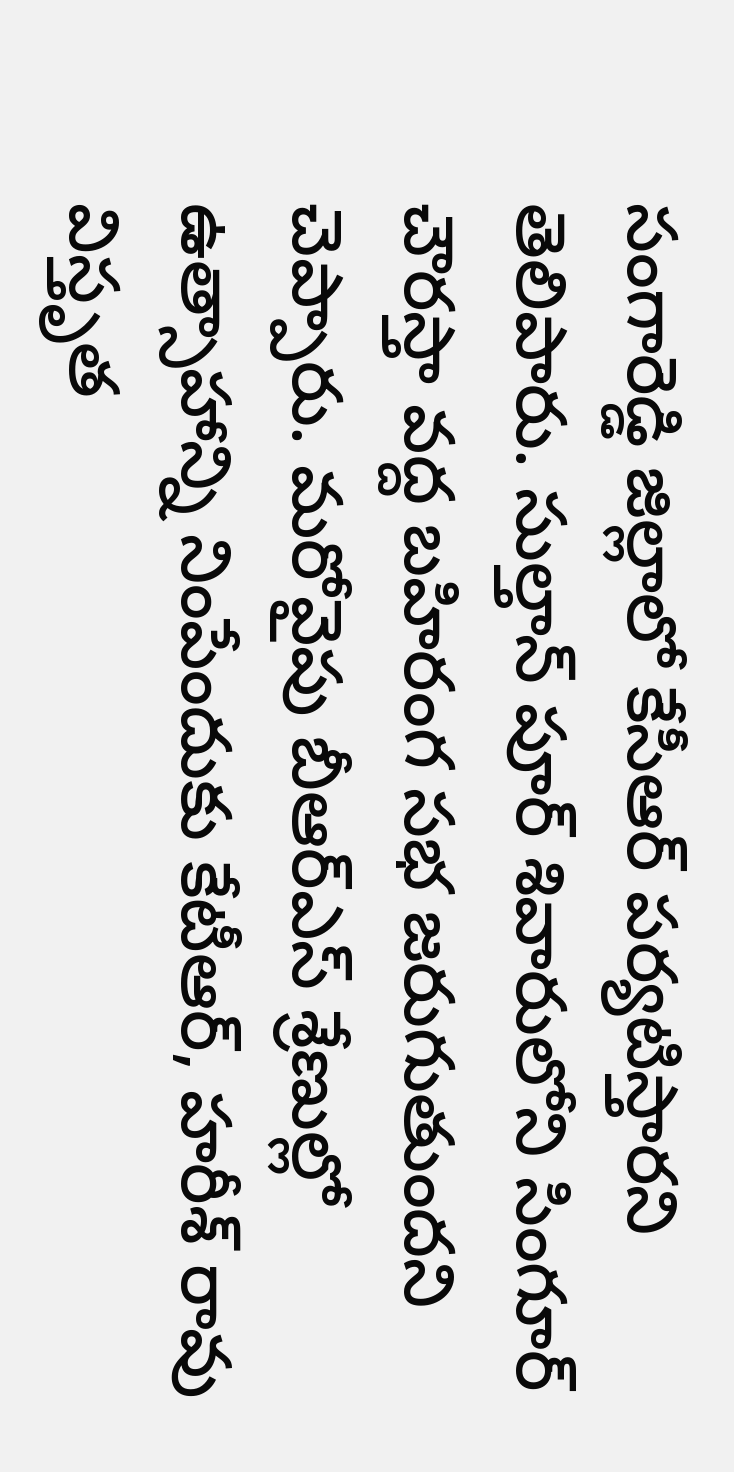సంగారెడ్డి జిల్లాలో కేసీఆర్ పర్యటిస్తారని తెలిపారు. సుల్తాన్ పూర్ శివారులోని సింగూర్ చౌరస్తా వద్ద బహిరంగ సభ జరుగుతుందని చెప్పారు. మరోవైపు బీఆర్ఎస్ శ్రేణుల్లో ఉత్సాహాన్ని నింపేందుకు కేటీఆర్, హరీశ్ రావు విస్తృత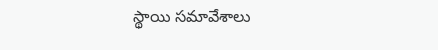స్థాయి సమావేశాలు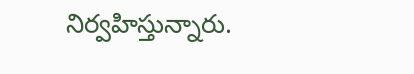నిర్వహిస్తున్నారు.